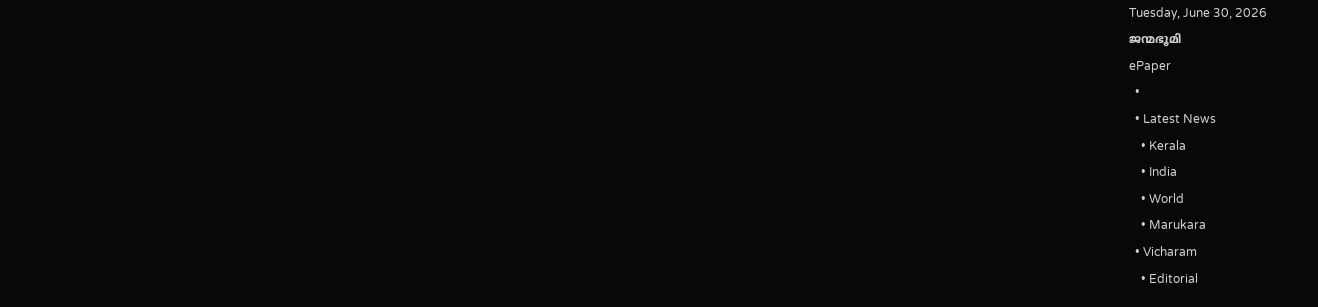Tuesday, June 30, 2026
ജന്മഭൂമി
ePaper
  •
  • Latest News
    • Kerala
    • India
    • World
    • Marukara
  • Vicharam
    • Editorial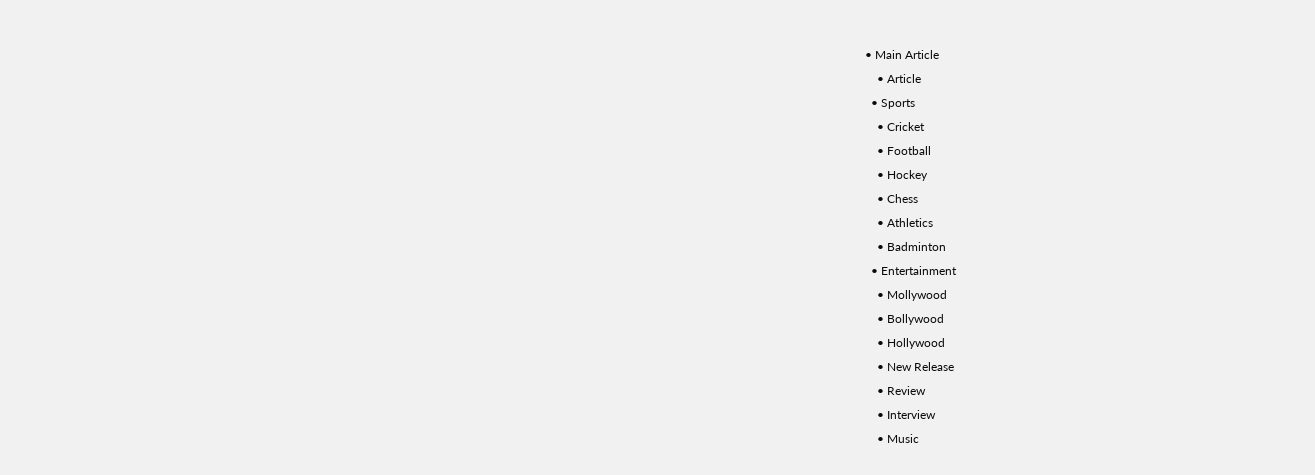• Main Article
    • Article
  • Sports
    • Cricket
    • Football
    • Hockey
    • Chess
    • Athletics
    • Badminton
  • Entertainment
    • Mollywood
    • Bollywood
    • Hollywood
    • New Release
    • Review
    • Interview
    • Music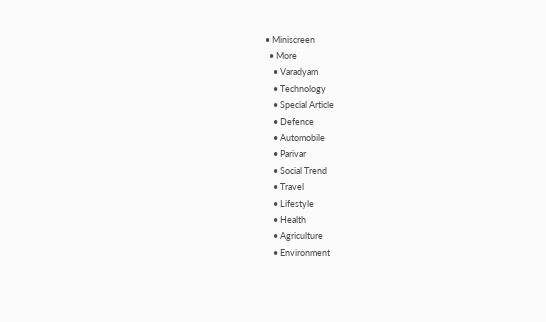• Miniscreen
  • More
    • Varadyam
    • Technology
    • Special Article
    • Defence
    • Automobile
    • Parivar
    • Social Trend
    • Travel
    • Lifestyle
    • Health
    • Agriculture
    • Environment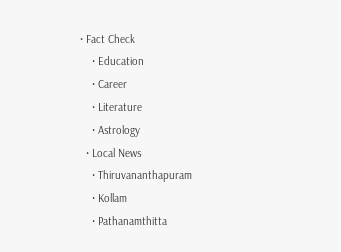• Fact Check
    • Education
    • Career
    • Literature
    • Astrology
  • Local News
    • Thiruvananthapuram
    • Kollam
    • Pathanamthitta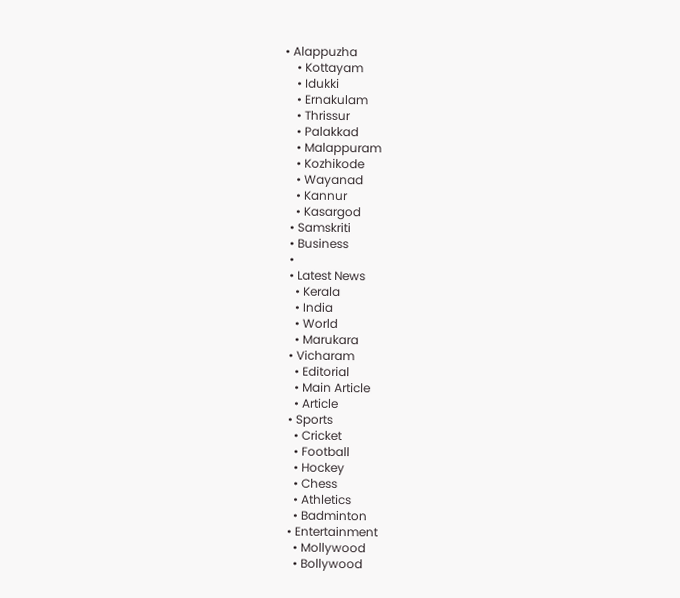• Alappuzha
    • Kottayam
    • Idukki
    • Ernakulam
    • Thrissur
    • Palakkad
    • Malappuram
    • Kozhikode
    • Wayanad
    • Kannur
    • Kasargod
  • Samskriti
  • Business
  •
  • Latest News
    • Kerala
    • India
    • World
    • Marukara
  • Vicharam
    • Editorial
    • Main Article
    • Article
  • Sports
    • Cricket
    • Football
    • Hockey
    • Chess
    • Athletics
    • Badminton
  • Entertainment
    • Mollywood
    • Bollywood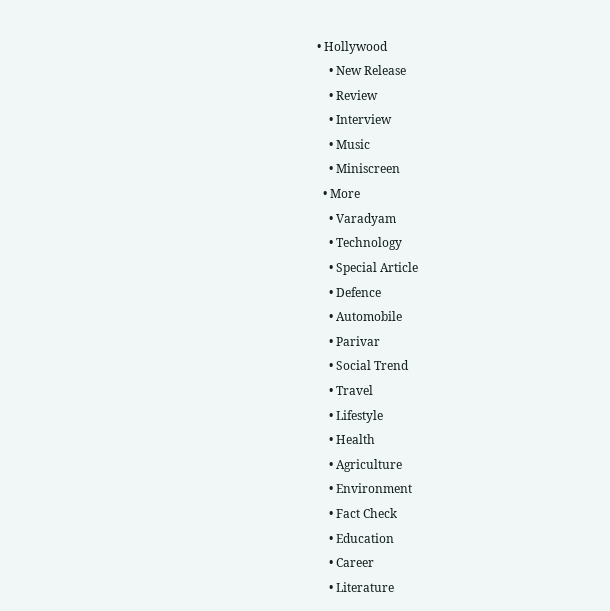• Hollywood
    • New Release
    • Review
    • Interview
    • Music
    • Miniscreen
  • More
    • Varadyam
    • Technology
    • Special Article
    • Defence
    • Automobile
    • Parivar
    • Social Trend
    • Travel
    • Lifestyle
    • Health
    • Agriculture
    • Environment
    • Fact Check
    • Education
    • Career
    • Literature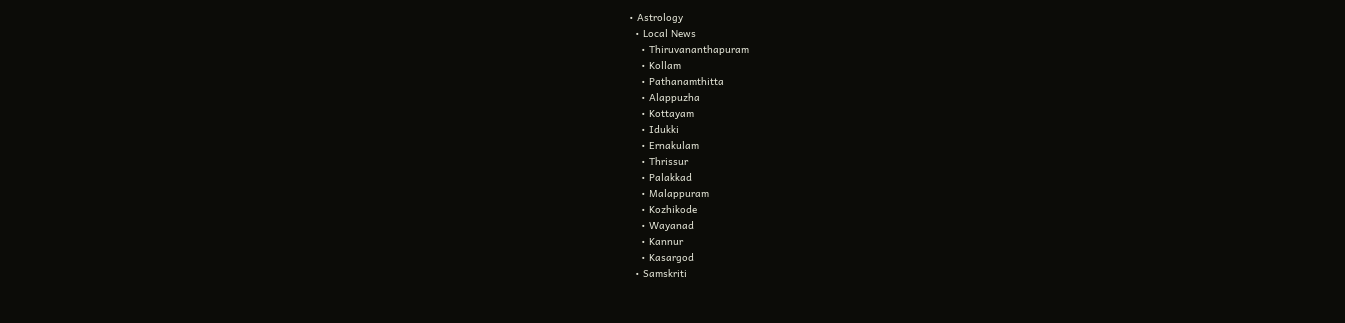• Astrology
  • Local News
    • Thiruvananthapuram
    • Kollam
    • Pathanamthitta
    • Alappuzha
    • Kottayam
    • Idukki
    • Ernakulam
    • Thrissur
    • Palakkad
    • Malappuram
    • Kozhikode
    • Wayanad
    • Kannur
    • Kasargod
  • Samskriti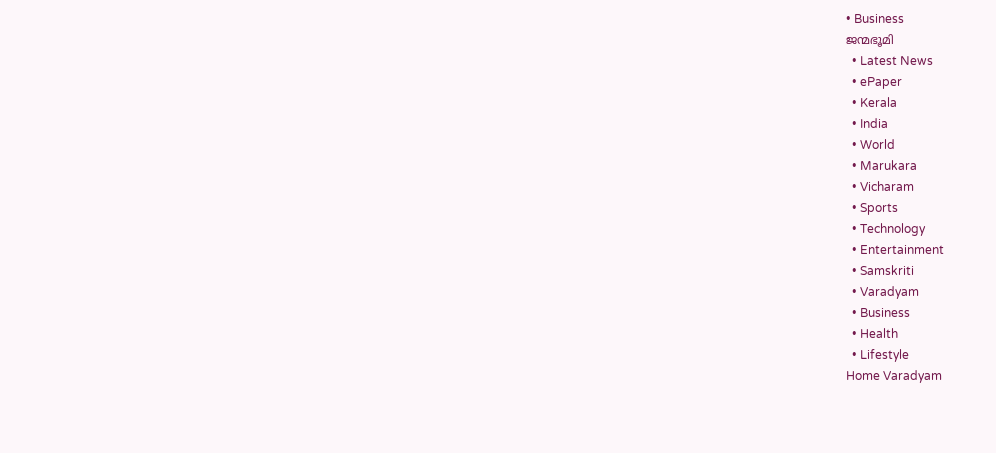• Business
ജന്മഭൂമി
  • Latest News
  • ePaper
  • Kerala
  • India
  • World
  • Marukara
  • Vicharam
  • Sports
  • Technology
  • Entertainment
  • Samskriti
  • Varadyam
  • Business
  • Health
  • Lifestyle
Home Varadyam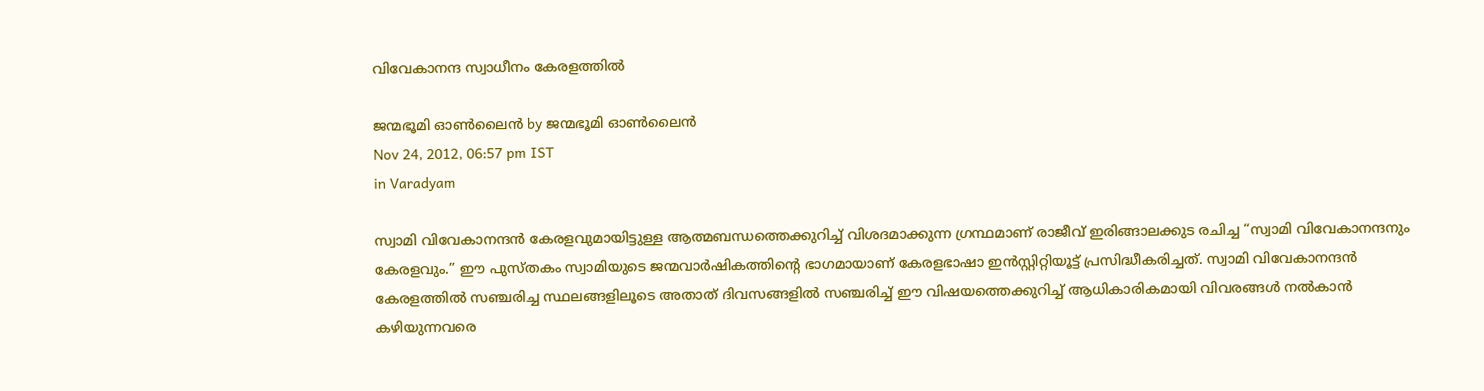വിവേകാനന്ദ സ്വാധീനം കേരളത്തില്‍

ജന്മഭൂമി ഓണ്‍ലൈന്‍ by ജന്മഭൂമി ഓണ്‍ലൈന്‍
Nov 24, 2012, 06:57 pm IST
in Varadyam

സ്വാമി വിവേകാനന്ദന്‍ കേരളവുമായിട്ടുള്ള ആത്മബന്ധത്തെക്കുറിച്ച്‌ വിശദമാക്കുന്ന ഗ്രന്ഥമാണ്‌ രാജീവ്‌ ഇരിങ്ങാലക്കുട രചിച്ച “സ്വാമി വിവേകാനന്ദനും കേരളവും.” ഈ പുസ്തകം സ്വാമിയുടെ ജന്മവാര്‍ഷികത്തിന്റെ ഭാഗമായാണ്‌ കേരളഭാഷാ ഇന്‍സ്റ്റിറ്റിയൂട്ട്‌ പ്രസിദ്ധീകരിച്ചത്‌. സ്വാമി വിവേകാനന്ദന്‍ കേരളത്തില്‍ സഞ്ചരിച്ച സ്ഥലങ്ങളിലൂടെ അതാത്‌ ദിവസങ്ങളില്‍ സഞ്ചരിച്ച്‌ ഈ വിഷയത്തെക്കുറിച്ച്‌ ആധികാരികമായി വിവരങ്ങള്‍ നല്‍കാന്‍ കഴിയുന്നവരെ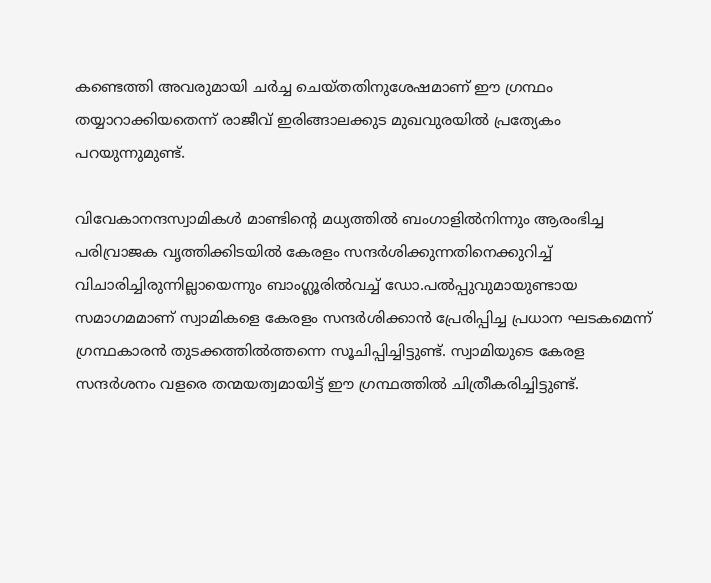കണ്ടെത്തി അവരുമായി ചര്‍ച്ച ചെയ്തതിനുശേഷമാണ്‌ ഈ ഗ്രന്ഥം തയ്യാറാക്കിയതെന്ന്‌ രാജീവ്‌ ഇരിങ്ങാലക്കുട മുഖവുരയില്‍ പ്രത്യേകം പറയുന്നുമുണ്ട്‌.

വിവേകാനന്ദസ്വാമികള്‍ മാണ്ടിന്റെ മധ്യത്തില്‍ ബംഗാളില്‍നിന്നും ആരംഭിച്ച പരിവ്രാജക വൃത്തിക്കിടയില്‍ കേരളം സന്ദര്‍ശിക്കുന്നതിനെക്കുറിച്ച്‌ വിചാരിച്ചിരുന്നില്ലായെന്നും ബാംഗ്ലൂരില്‍വച്ച്‌ ഡോ.പല്‍പ്പുവുമായുണ്ടായ സമാഗമമാണ്‌ സ്വാമികളെ കേരളം സന്ദര്‍ശിക്കാന്‍ പ്രേരിപ്പിച്ച പ്രധാന ഘടകമെന്ന്‌ ഗ്രന്ഥകാരന്‍ തുടക്കത്തില്‍ത്തന്നെ സൂചിപ്പിച്ചിട്ടുണ്ട്‌. സ്വാമിയുടെ കേരള സന്ദര്‍ശനം വളരെ തന്മയത്വമായിട്ട്‌ ഈ ഗ്രന്ഥത്തില്‍ ചിത്രീകരിച്ചിട്ടുണ്ട്‌.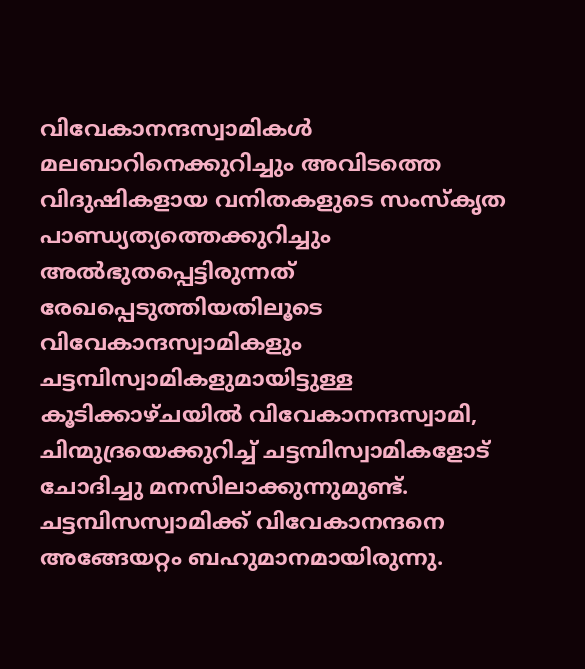വിവേകാനന്ദസ്വാമികള്‍ മലബാറിനെക്കുറിച്ചും അവിടത്തെ വിദുഷികളായ വനിതകളുടെ സംസ്കൃത പാണ്ഡ്യത്യത്തെക്കുറിച്ചും അല്‍ഭുതപ്പെട്ടിരുന്നത്‌ രേഖപ്പെടുത്തിയതിലൂടെ വിവേകാന്ദസ്വാമികളും ചട്ടമ്പിസ്വാമികളുമായിട്ടുള്ള കൂടിക്കാഴ്ചയില്‍ വിവേകാനന്ദസ്വാമി, ചിന്മുദ്രയെക്കുറിച്ച്‌ ചട്ടമ്പിസ്വാമികളോട്‌ ചോദിച്ചു മനസിലാക്കുന്നുമുണ്ട്‌. ചട്ടമ്പിസസ്വാമിക്ക്‌ വിവേകാനന്ദനെ അങ്ങേയറ്റം ബഹുമാനമായിരുന്നു.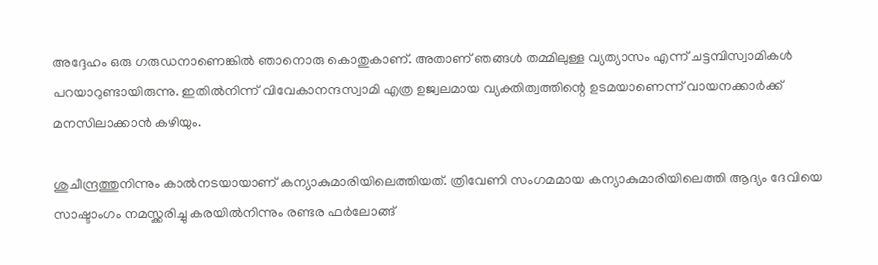അദ്ദേഹം ഒരു ഗരുഡനാണെങ്കില്‍ ഞാനൊരു കൊതുകാണ്‌. അതാണ്‌ ഞങ്ങള്‍ തമ്മിലുള്ള വ്യത്യാസം എന്ന്‌ ചട്ടമ്പിസ്വാമികള്‍ പറയാറുണ്ടായിരുന്നു. ഇതില്‍നിന്ന്‌ വിവേകാനന്ദസ്വാമി എത്ര ഉജ്വലമായ വ്യക്തിത്വത്തിന്റെ ഉടമയാണെന്ന്‌ വായനക്കാര്‍ക്ക്‌ മനസിലാക്കാന്‍ കഴിയും.

ശുചീന്ദ്രത്തുനിന്നും കാല്‍നടയായാണ്‌ കന്യാകുമാരിയിലെത്തിയത്‌. ത്രിവേണി സംഗമമായ കന്യാകുമാരിയിലെത്തി ആദ്യം ദേവിയെ സാഷ്ടാംഗം നമസ്ക്കരിച്ചു കരയില്‍നിന്നും രണ്ടര ഫര്‍ലോങ്ങ്‌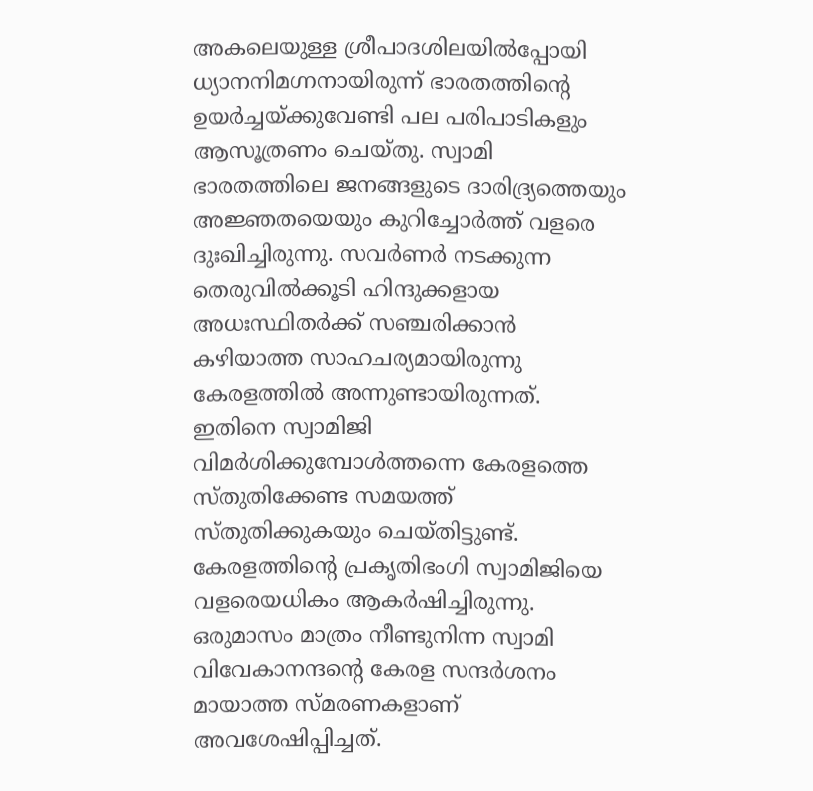അകലെയുള്ള ശ്രീപാദശിലയില്‍പ്പോയി ധ്യാനനിമഗ്നനായിരുന്ന്‌ ഭാരതത്തിന്റെ ഉയര്‍ച്ചയ്‌ക്കുവേണ്ടി പല പരിപാടികളും ആസൂത്രണം ചെയ്തു. സ്വാമി ഭാരതത്തിലെ ജനങ്ങളുടെ ദാരിദ്ര്യത്തെയും അജ്ഞതയെയും കുറിച്ചോര്‍ത്ത്‌ വളരെ ദുഃഖിച്ചിരുന്നു. സവര്‍ണര്‍ നടക്കുന്ന തെരുവില്‍ക്കൂടി ഹിന്ദുക്കളായ അധഃസ്ഥിതര്‍ക്ക്‌ സഞ്ചരിക്കാന്‍ കഴിയാത്ത സാഹചര്യമായിരുന്നു കേരളത്തില്‍ അന്നുണ്ടായിരുന്നത്‌. ഇതിനെ സ്വാമിജി വിമര്‍ശിക്കുമ്പോള്‍ത്തന്നെ കേരളത്തെ സ്തുതിക്കേണ്ട സമയത്ത്‌ സ്തുതിക്കുകയും ചെയ്തിട്ടുണ്ട്‌. കേരളത്തിന്റെ പ്രകൃതിഭംഗി സ്വാമിജിയെ വളരെയധികം ആകര്‍ഷിച്ചിരുന്നു. ഒരുമാസം മാത്രം നീണ്ടുനിന്ന സ്വാമി വിവേകാനന്ദന്റെ കേരള സന്ദര്‍ശനം മായാത്ത സ്മരണകളാണ്‌ അവശേഷിപ്പിച്ചത്‌.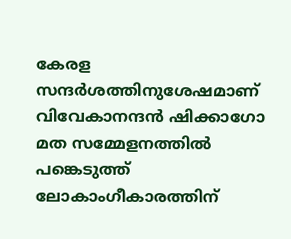കേരള സന്ദര്‍ശത്തിനുശേഷമാണ്‌ വിവേകാനന്ദന്‍ ഷിക്കാഗോ മത സമ്മേളനത്തില്‍ പങ്കെടുത്ത്‌ ലോകാംഗീകാരത്തിന്‌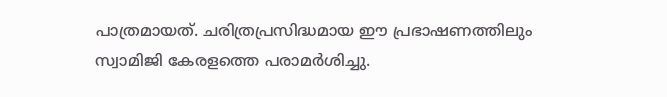പാത്രമായത്‌. ചരിത്രപ്രസിദ്ധമായ ഈ പ്രഭാഷണത്തിലും സ്വാമിജി കേരളത്തെ പരാമര്‍ശിച്ചു.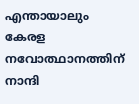എന്തായാലും കേരള നവോത്ഥാനത്തിന്‌ നാന്ദി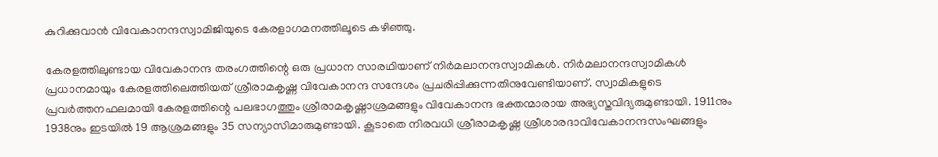കുറിക്കുവാന്‍ വിവേകാനന്ദസ്വാമിജിയുടെ കേരളാഗമനത്തിലൂടെ കഴിഞ്ഞു.

കേരളത്തിലുണ്ടായ വിവേകാനന്ദ തരംഗത്തിന്റെ ഒരു പ്രധാന സാരഥിയാണ്‌ നിര്‍മലാനന്ദസ്വാമികള്‍. നിര്‍മലാനന്ദസ്വാമികള്‍ പ്രധാനമായും കേരളത്തിലെത്തിയത്‌ ശ്രീരാമകൃഷ്ണ വിവേകാനന്ദ സന്ദേശം പ്രചരിപ്പിക്കുന്നതിനുവേണ്ടിയാണ്‌. സ്വാമികളുടെ പ്രവര്‍ത്തനഫലമായി കേരളത്തിന്റെ പലഭാഗത്തും ശ്രീരാമകൃഷ്ണാശ്രമങ്ങളും വിവേകാനന്ദ ഭക്തന്മാരായ അഭ്യസ്തവിദ്യരുമുണ്ടായി. 1911നും 1938നും ഇടയില്‍ 19 ആശ്രമങ്ങളും 35 സന്യാസിമാരുമുണ്ടായി. കൂടാതെ നിരവധി ശ്രീരാമകൃഷ്ണ ശ്രീശാരദാവിവേകാനന്ദസംഘങ്ങളും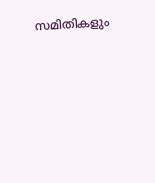സമിതികളും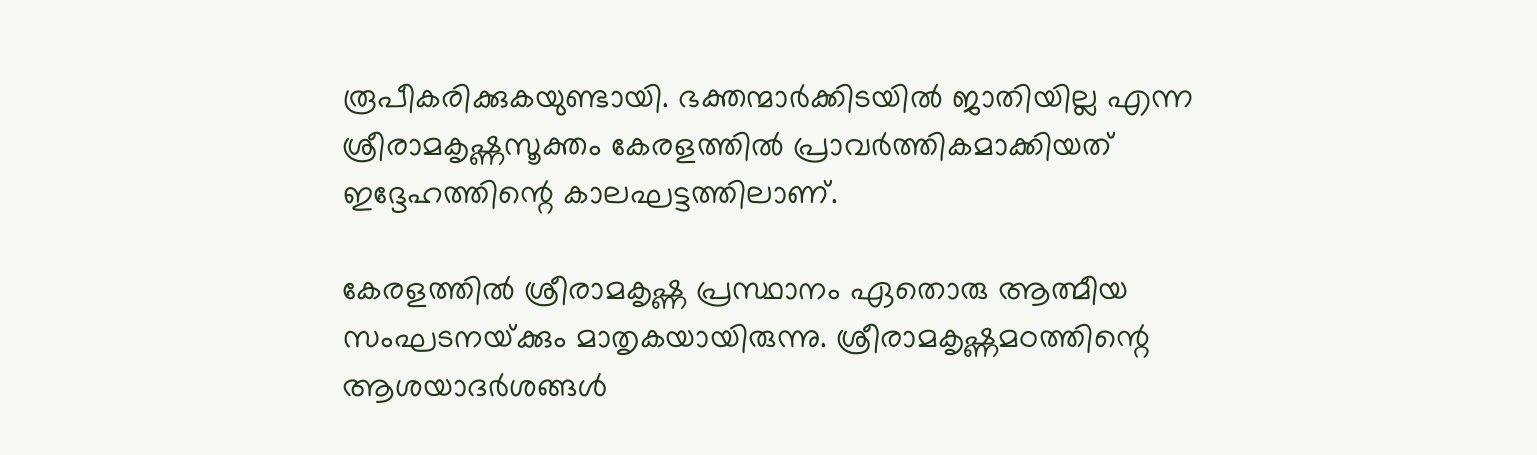രൂപീകരിക്കുകയുണ്ടായി. ഭക്തന്മാര്‍ക്കിടയില്‍ ജാതിയില്ല എന്ന ശ്രീരാമകൃഷ്ണസൂക്തം കേരളത്തില്‍ പ്രാവര്‍ത്തികമാക്കിയത്‌ ഇദ്ദേഹത്തിന്റെ കാലഘട്ടത്തിലാണ്‌.

കേരളത്തില്‍ ശ്രീരാമകൃഷ്ണ പ്രസ്ഥാനം ഏതൊരു ആത്മീയ സംഘടനയ്‌ക്കും മാതൃകയായിരുന്നു. ശ്രീരാമകൃഷ്ണമഠത്തിന്റെ ആശയാദര്‍ശങ്ങള്‍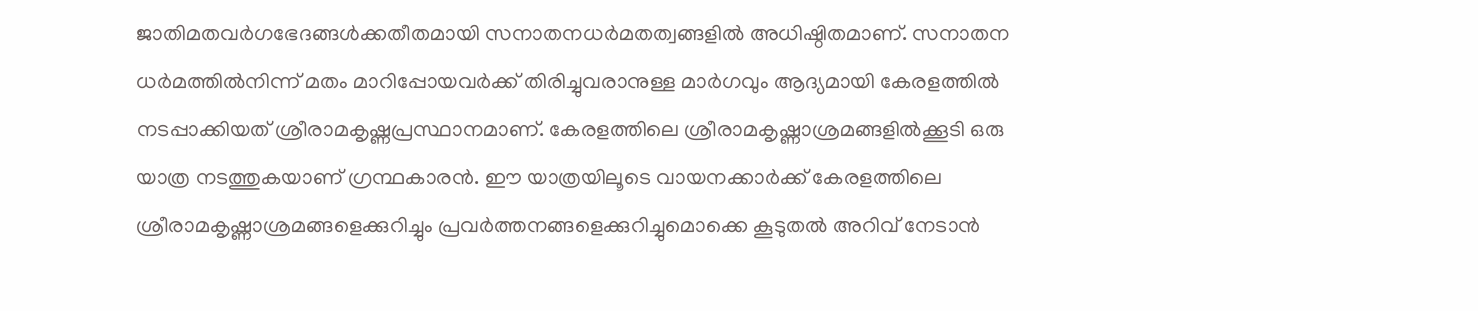ജാതിമതവര്‍ഗഭേദങ്ങള്‍ക്കതീതമായി സനാതനധര്‍മതത്വങ്ങളില്‍ അധിഷ്ഠിതമാണ്‌. സനാതന ധര്‍മത്തില്‍നിന്ന്‌ മതം മാറിപ്പോയവര്‍ക്ക്‌ തിരിച്ചുവരാനുള്ള മാര്‍ഗവും ആദ്യമായി കേരളത്തില്‍ നടപ്പാക്കിയത്‌ ശ്രീരാമകൃഷ്ണപ്രസ്ഥാനമാണ്‌. കേരളത്തിലെ ശ്രീരാമകൃഷ്ണാശ്രമങ്ങളില്‍ക്കൂടി ഒരു യാത്ര നടത്തുകയാണ്‌ ഗ്രന്ഥകാരന്‍. ഈ യാത്രയിലൂടെ വായനക്കാര്‍ക്ക്‌ കേരളത്തിലെ ശ്രീരാമകൃഷ്ണാശ്രമങ്ങളെക്കുറിച്ചും പ്രവര്‍ത്തനങ്ങളെക്കുറിച്ചുമൊക്കെ കൂടുതല്‍ അറിവ്‌ നേടാന്‍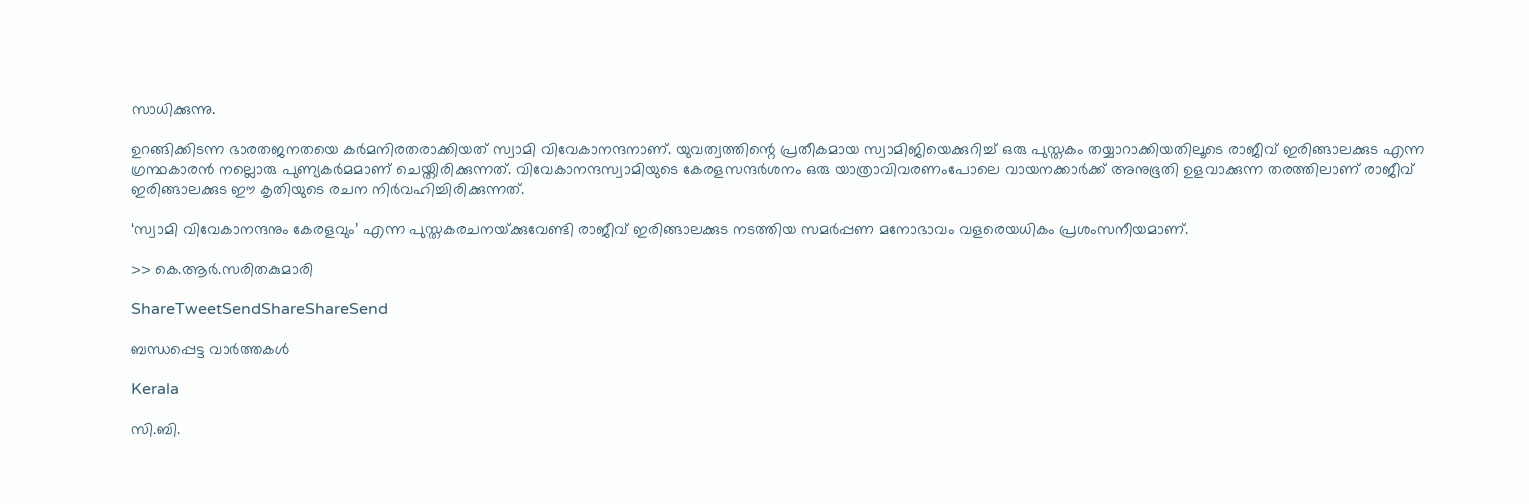സാധിക്കുന്നു.

ഉറങ്ങിക്കിടന്ന ഭാരതജനതയെ കര്‍മനിരതരാക്കിയത്‌ സ്വാമി വിവേകാനന്ദനാണ്‌. യുവത്വത്തിന്റെ പ്രതീകമായ സ്വാമിജിയെക്കുറിച്ച്‌ ഒരു പുസ്തകം തയ്യാറാക്കിയതിലൂടെ രാജീവ്‌ ഇരിങ്ങാലക്കുട എന്ന ഗ്രന്ഥകാരന്‍ നല്ലൊരു പുണ്യകര്‍മമാണ്‌ ചെയ്തിരിക്കുന്നത്‌. വിവേകാനന്ദസ്വാമിയുടെ കേരളസന്ദര്‍ശനം ഒരു യാത്രാവിവരണംപോലെ വായനക്കാര്‍ക്ക്‌ അനുഭൂതി ഉളവാക്കുന്ന തരത്തിലാണ്‌ രാജീവ്‌ ഇരിങ്ങാലക്കുട ഈ കൃതിയുടെ രചന നിര്‍വഹിച്ചിരിക്കുന്നത്‌.

‘സ്വാമി വിവേകാനന്ദനും കേരളവും’ എന്ന പുസ്തകരചനയ്‌ക്കുവേണ്ടി രാജീവ്‌ ഇരിങ്ങാലക്കുട നടത്തിയ സമര്‍പ്പണ മനോഭാവം വളരെയധികം പ്രശംസനീയമാണ്‌.

>> കെ.ആര്‍.സരിതകുമാരി

ShareTweetSendShareShareSend

ബന്ധപ്പെട്ട വാര്‍ത്തകള്‍

Kerala

സി.ബി.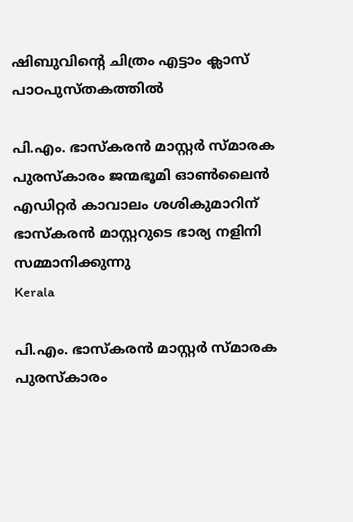ഷിബുവിന്റെ ചിത്രം എട്ടാം ക്ലാസ് പാഠപുസ്തകത്തില്‍

പി.എം. ഭാസ്‌കരന്‍ മാസ്റ്റര്‍ സ്മാരക പുരസ്‌കാരം ജന്മഭൂമി ഓണ്‍ലൈന്‍ എഡിറ്റര്‍ കാവാലം ശശികുമാറിന് ഭാസ്‌കരന്‍ മാസ്റ്ററുടെ ഭാര്യ നളിനി സമ്മാനിക്കുന്നു
Kerala

പി.എം. ഭാസ്‌കരന്‍ മാസ്റ്റര്‍ സ്മാരക പുരസ്‌കാരം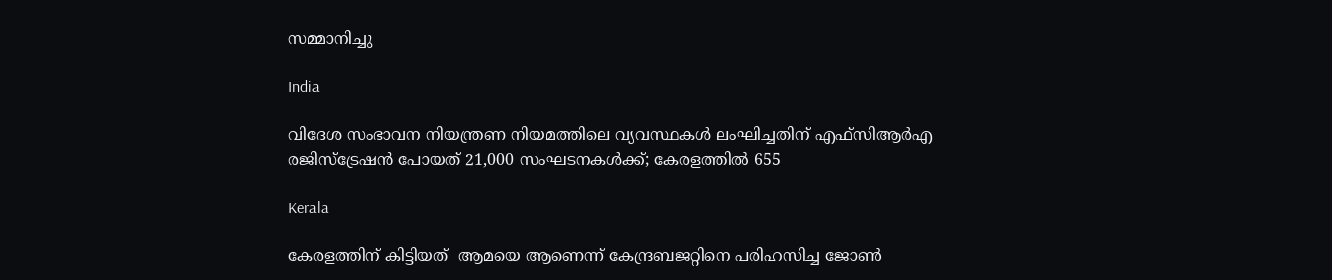സമ്മാനിച്ചു

India

വിദേശ സംഭാവന നിയന്ത്രണ നിയമത്തിലെ വ്യവസ്ഥകള്‍ ലംഘിച്ചതിന് എഫ്‌സിആര്‍എ രജിസ്‌ട്രേഷന്‍ പോയത് 21,000 സംഘടനകള്‍ക്ക്; കേരളത്തില്‍ 655

Kerala

കേരളത്തിന് കിട്ടിയത്  ആമയെ ആണെന്ന് കേന്ദ്രബജറ്റിനെ പരിഹസിച്ച ജോണ്‍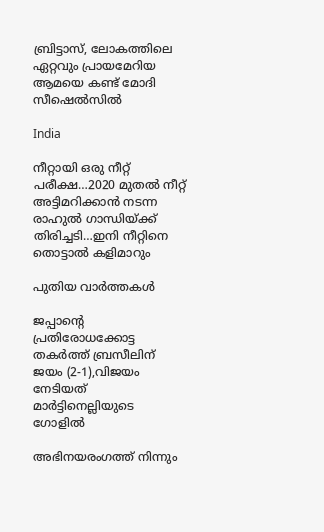ബ്രിട്ടാസ്, ലോകത്തിലെ ഏറ്റവും പ്രായമേറിയ ആമയെ കണ്ട് മോദി സീഷെല്‍സില്‍

India

നീറ്റായി ഒരു നീറ്റ് പരീക്ഷ…2020 മുതല്‍ നീറ്റ് അട്ടിമറിക്കാന്‍ നടന്ന രാഹുല്‍ ഗാന്ധിയ്‌ക്ക് തിരിച്ചടി…ഇനി നീറ്റിനെ തൊട്ടാല്‍ കളിമാറും

പുതിയ വാര്‍ത്തകള്‍

ജപ്പാന്റെ പ്രതിരോധക്കോട്ട തകര്‍ത്ത് ബ്രസീലിന് ജയം (2-1),വിജയം നേടിയത് മാര്‍ട്ടിനെല്ലിയുടെ ഗോളില്‍

അഭിനയരംഗത്ത് നിന്നും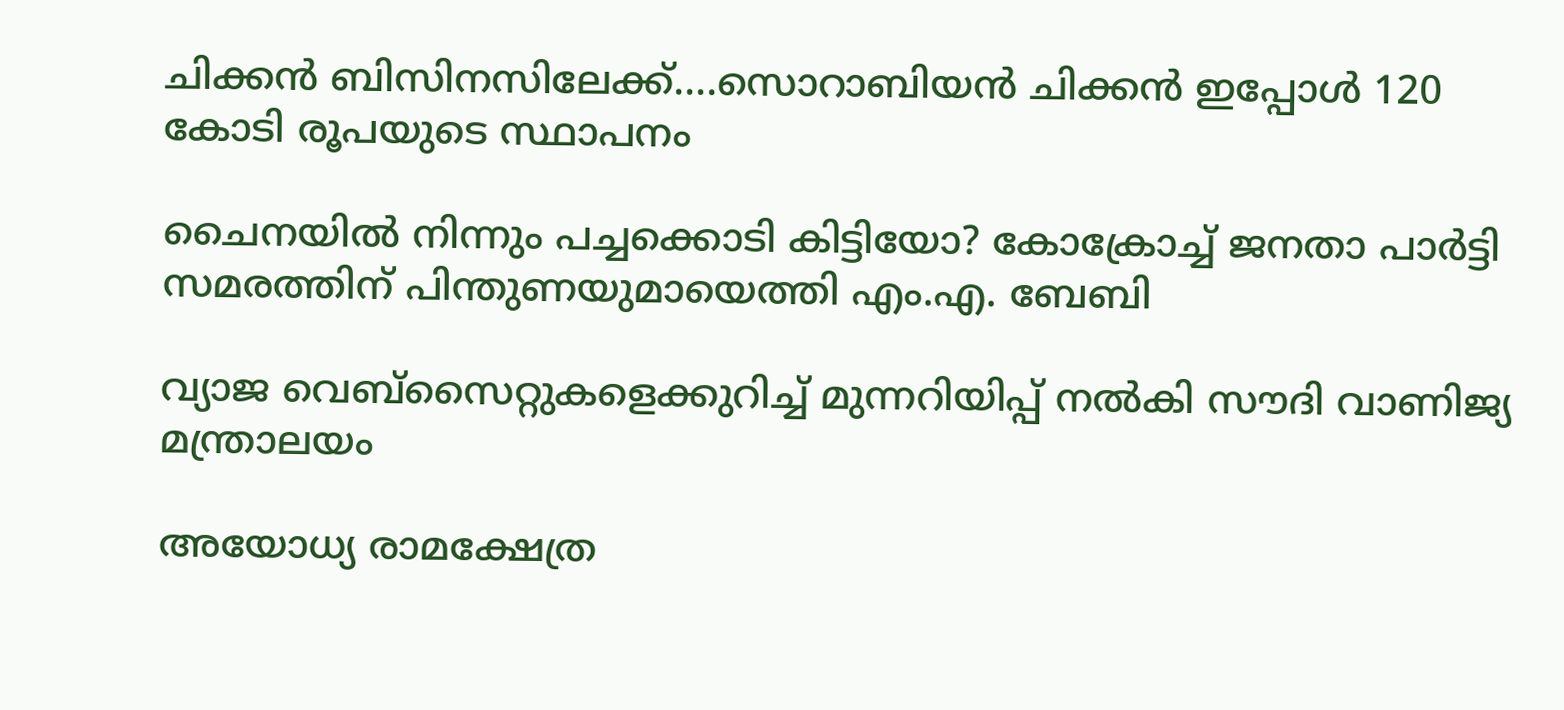ചിക്കന്‍ ബിസിനസിലേക്ക്….സൊറാബിയന്‍ ചിക്കന്‍ ഇപ്പോള്‍ 120 കോടി രൂപയുടെ സ്ഥാപനം

ചൈനയില്‍ നിന്നും പച്ചക്കൊടി കിട്ടിയോ? കോക്രോച്ച് ജനതാ പാര്‍ട്ടി സമരത്തിന് പിന്തുണയുമായെത്തി എം.എ. ബേബി

വ്യാജ വെബ്സൈറ്റുകളെക്കുറിച്ച് മുന്നറിയിപ്പ് നൽകി സൗദി വാണിജ്യ മന്ത്രാലയം

അയോധ്യ രാമക്ഷേത്ര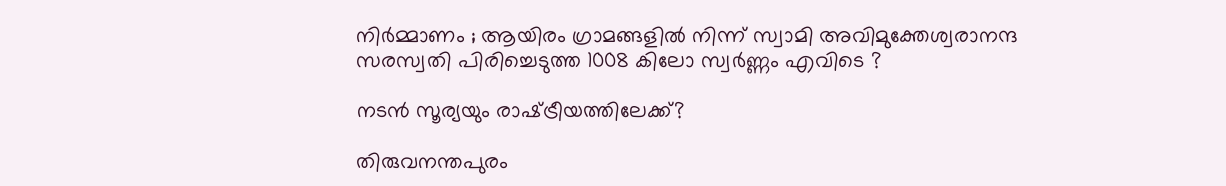നിർമ്മാണം ; ആയിരം ഗ്രാമങ്ങളിൽ നിന്ന് സ്വാമി അവിമുക്തേശ്വരാനന്ദ സരസ്വതി പിരിച്ചെടുത്ത 1008 കിലോ സ്വർണ്ണം എവിടെ ?

നടന്‍ സൂര്യയും രാഷ്‌ട്രീയത്തിലേക്ക്?

തിരുവനന്തപുരം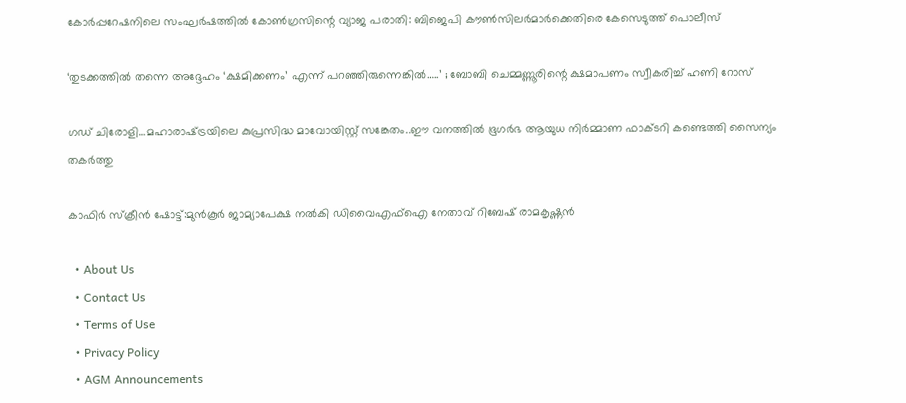കോര്‍പ്പറേഷനിലെ സംഘര്‍ഷത്തില്‍ കോണ്‍ഗ്രസിന്റെ വ്യാജ പരാതി: ബിജെപി കൗണ്‍സിലര്‍മാര്‍ക്കെതിരെ കേസെടുത്ത് പൊലീസ്

‘തുടക്കത്തിൽ തന്നെ അദ്ദേഹം ‘ക്ഷമിക്കണം’ എന്ന് പറഞ്ഞിരുന്നെങ്കിൽ…..’ ; ബോബി ചെമ്മണ്ണൂരിന്റെ ക്ഷമാപണം സ്വീകരിച്ച് ഹണി റോസ്

ഗഡ് ചിരോളി…മഹാരാഷ്‌ട്രയിലെ കുപ്രസിദ്ധ മാവോയിസ്റ്റ് സങ്കേതം..ഈ വനത്തില്‍ ഭൂഗര്‍ഭ ആയുധ നിര്‍മ്മാണ ഫാക്ടറി കണ്ടെത്തി സൈന്യം തകര്‍ത്തു

കാഫിര്‍ സ്‌ക്രീന്‍ ഷോട്ട്:മുന്‍കൂര്‍ ജാമ്യാപേക്ഷ നല്‍കി ഡിവൈഎഫ്‌ഐ നേതാവ് റിബേഷ് രാമകൃഷ്ണന്‍

  • About Us
  • Contact Us
  • Terms of Use
  • Privacy Policy
  • AGM Announcements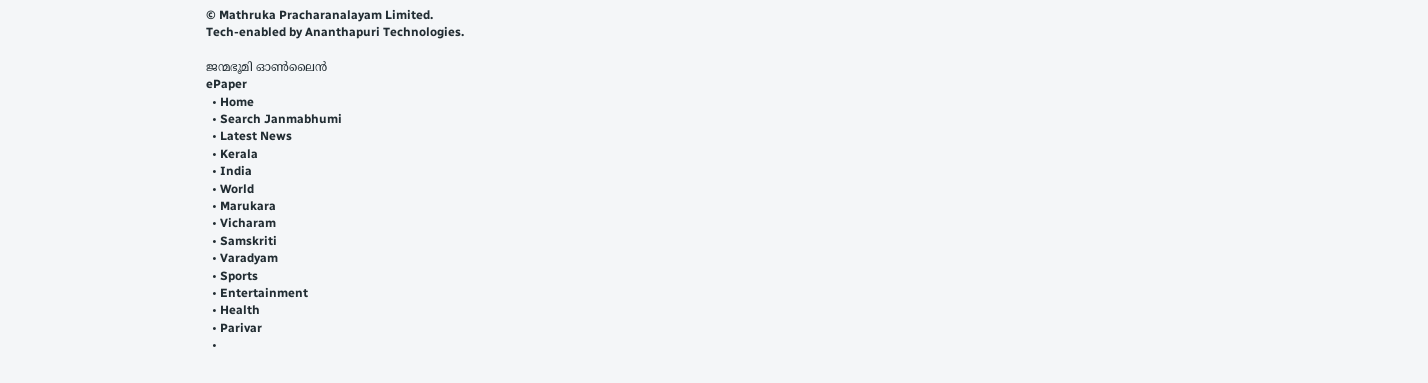© Mathruka Pracharanalayam Limited.
Tech-enabled by Ananthapuri Technologies.

ജന്മഭൂമി ഓണ്‍ലൈന്‍
ePaper
  • Home
  • Search Janmabhumi
  • Latest News
  • Kerala
  • India
  • World
  • Marukara
  • Vicharam
  • Samskriti
  • Varadyam
  • Sports
  • Entertainment
  • Health
  • Parivar
  •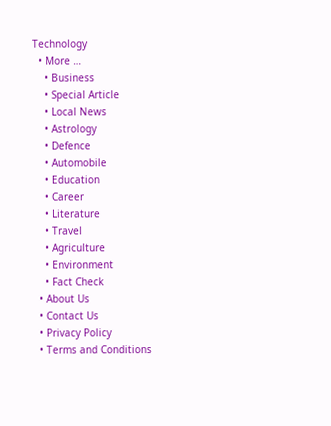Technology
  • More …
    • Business
    • Special Article
    • Local News
    • Astrology
    • Defence
    • Automobile
    • Education
    • Career
    • Literature
    • Travel
    • Agriculture
    • Environment
    • Fact Check
  • About Us
  • Contact Us
  • Privacy Policy
  • Terms and Conditions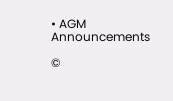• AGM Announcements

©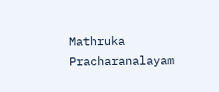Mathruka Pracharanalayam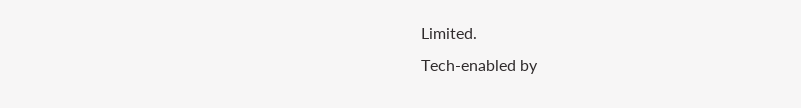Limited.
Tech-enabled by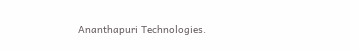Ananthapuri Technologies.